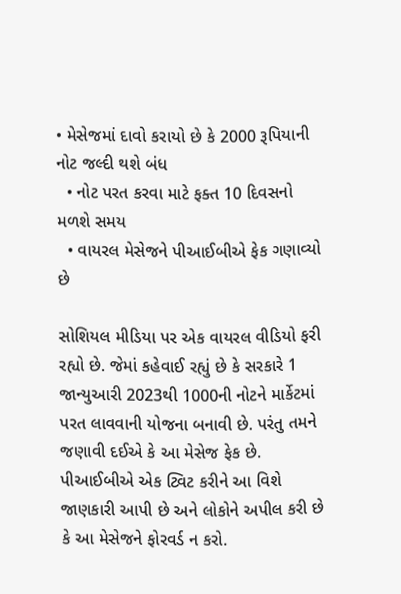• મેસેજમાં દાવો કરાયો છે કે 2000 રૂપિયાની નોટ જલ્દી થશે બંધ
  • નોટ પરત કરવા માટે ફક્ત 10 દિવસનો મળશે સમય
  • વાયરલ મેસેજને પીઆઈબીએ ફેક ગણાવ્યો છે

સોશિયલ મીડિયા પર એક વાયરલ વીડિયો ફરી રહ્યો છે. જેમાં કહેવાઈ રહ્યું છે કે સરકારે 1 જાન્યુઆરી 2023થી 1000ની નોટને માર્કેટમાં પરત લાવવાની યોજના બનાવી છે. પરંતુ તમને જણાવી દઈએ કે આ મેસેજ ફેક છે. પીઆઈબીએ એક ટ્વિટ કરીને આ વિશે જાણકારી આપી છે અને લોકોને અપીલ કરી છે કે આ મેસેજને ફોરવર્ડ ન કરો.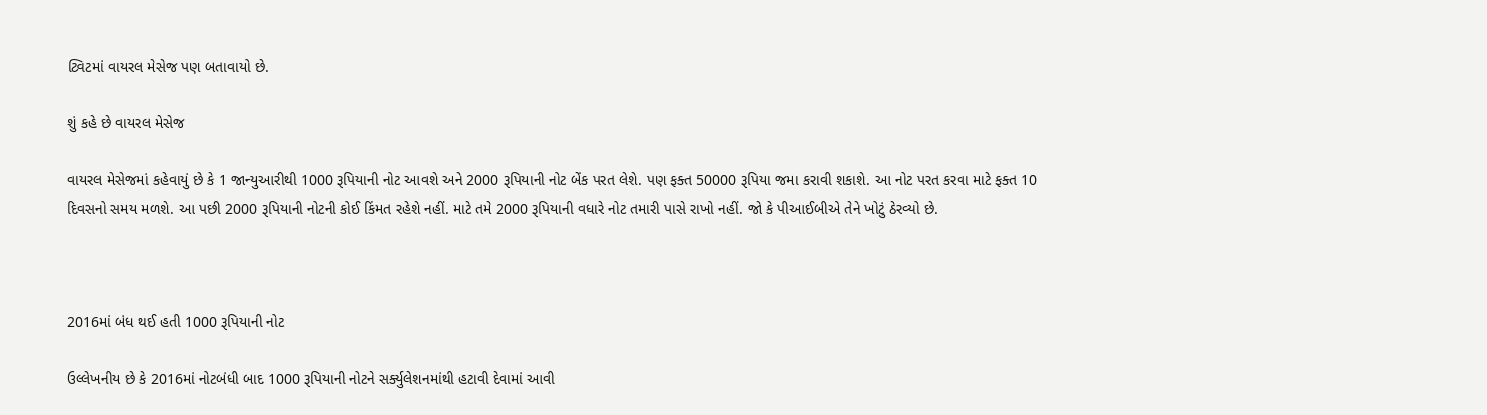ટ્વિટમાં વાયરલ મેસેજ પણ બતાવાયો છે.

શું કહે છે વાયરલ મેસેજ

વાયરલ મેસેજમાં કહેવાયું છે કે 1 જાન્યુઆરીથી 1000 રૂપિયાની નોટ આવશે અને 2000 રૂપિયાની નોટ બેંક પરત લેશે. પણ ફક્ત 50000 રૂપિયા જમા કરાવી શકાશે. આ નોટ પરત કરવા માટે ફક્ત 10 દિવસનો સમય મળશે. આ પછી 2000 રૂપિયાની નોટની કોઈ કિંમત રહેશે નહીં. માટે તમે 2000 રૂપિયાની વધારે નોટ તમારી પાસે રાખો નહીં. જો કે પીઆઈબીએ તેને ખોટું ઠેરવ્યો છે.



2016માં બંધ થઈ હતી 1000 રૂપિયાની નોટ

ઉલ્લેખનીય છે કે 2016માં નોટબંધી બાદ 1000 રૂપિયાની નોટને સર્ક્યુલેશનમાંથી હટાવી દેવામાં આવી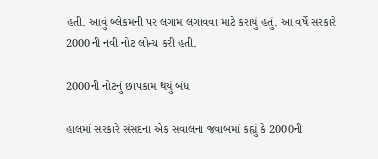હતી. આવું બ્લેકમની પર લગામ લગાવવા માટે કરાયું હતું. આ વર્ષે સરકારે 2000ની નવી નોટ લોન્ચ કરી હતી.

2000ની નોટનું છાપકામ થયું બંધ

હાલમાં સરકારે સંસદના એક સવાલના જવાબમાં કહ્યું કે 2000ની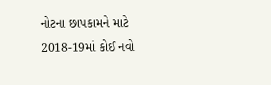નોટના છાપકામને માટે 2018-19માં કોઈ નવો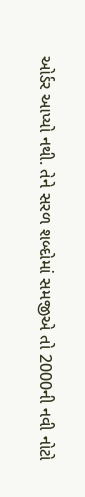ઓર્ડર આપ્યો નથી. તેને સરળ શબ્દોમાં સમજીએ તો 2000ની નવી નોટો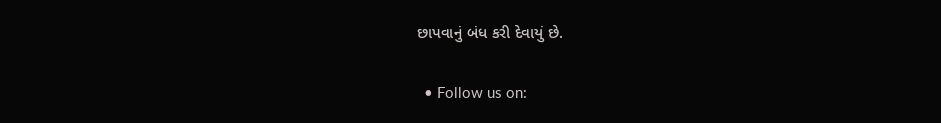છાપવાનું બંધ કરી દેવાયું છે.

  • Follow us on: